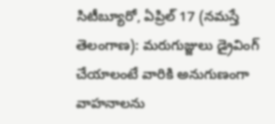సిటీబ్యూరో, ఏప్రిల్ 17 (నమస్తే తెలంగాణ): మరుగుజ్జులు డ్రైవింగ్ చేయాలంటే వారికి అనుగుణంగా వాహనాలను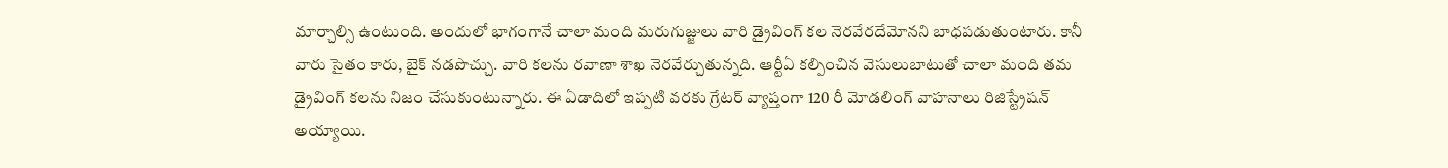మార్చాల్సి ఉంటుంది. అందులో భాగంగానే చాలా మంది మరుగుజ్జులు వారి డ్రైవింగ్ కల నెరవేరదేమోనని బాధపడుతుంటారు. కానీ వారు సైతం కారు, బైక్ నడపొచ్చు. వారి కలను రవాణా శాఖ నెరవేర్చుతున్నది. ఆర్టీఏ కల్పించిన వెసులుబాటుతో చాలా మంది తమ డ్రైవింగ్ కలను నిజం చేసుకుంటున్నారు. ఈ ఏడాదిలో ఇప్పటి వరకు గ్రేటర్ వ్యాప్తంగా 120 రీ మోడలింగ్ వాహనాలు రిజిస్ట్రేషన్ అయ్యాయి.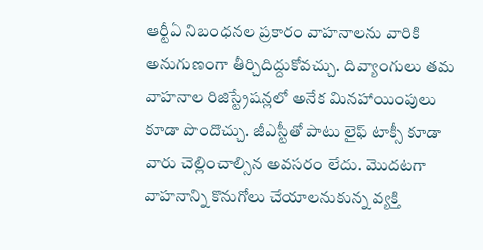ఆర్టీఏ నిబంధనల ప్రకారం వాహనాలను వారికి అనుగుణంగా తీర్చిదిద్దుకోవచ్చు. దివ్యాంగులు తమ వాహనాల రిజిస్ట్రేషన్లలో అనేక మినహాయింపులు కూడా పొందొచ్చు. జీఎస్టీతో పాటు లైఫ్ టాక్సీ కూడా వారు చెల్లించాల్సిన అవసరం లేదు. మొదటగా వాహనాన్ని కొనుగోలు చేయాలనుకున్న వ్యక్తి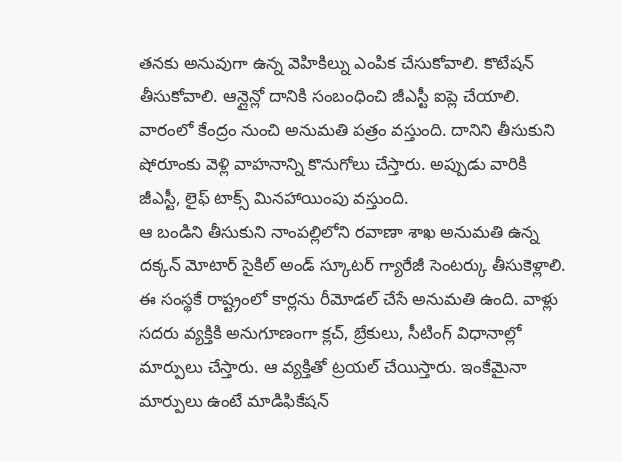తనకు అనువుగా ఉన్న వెహికిల్ను ఎంపిక చేసుకోవాలి. కొటేషన్ తీసుకోవాలి. ఆన్లైన్లో దానికి సంబంధించి జీఎస్టీ ఐప్లె చేయాలి. వారంలో కేంద్రం నుంచి అనుమతి పత్రం వస్తుంది. దానిని తీసుకుని షోరూంకు వెళ్లి వాహనాన్ని కొనుగోలు చేస్తారు. అప్పుడు వారికి జీఎస్టీ, లైఫ్ టాక్స్ మినహాయింపు వస్తుంది.
ఆ బండిని తీసుకుని నాంపల్లిలోని రవాణా శాఖ అనుమతి ఉన్న దక్కన్ మోటార్ సైకిల్ అండ్ స్కూటర్ గ్యారేజీ సెంటర్కు తీసుకెళ్లాలి. ఈ సంస్థకే రాష్ట్రంలో కార్లను రీమోడల్ చేసే అనుమతి ఉంది. వాళ్లు సదరు వ్యక్తికి అనుగూణంగా క్లచ్, బ్రేకులు, సీటింగ్ విధానాల్లో మార్పులు చేస్తారు. ఆ వ్యక్తితో ట్రయల్ చేయిస్తారు. ఇంకేమైనా మార్పులు ఉంటే మాడిఫికేషన్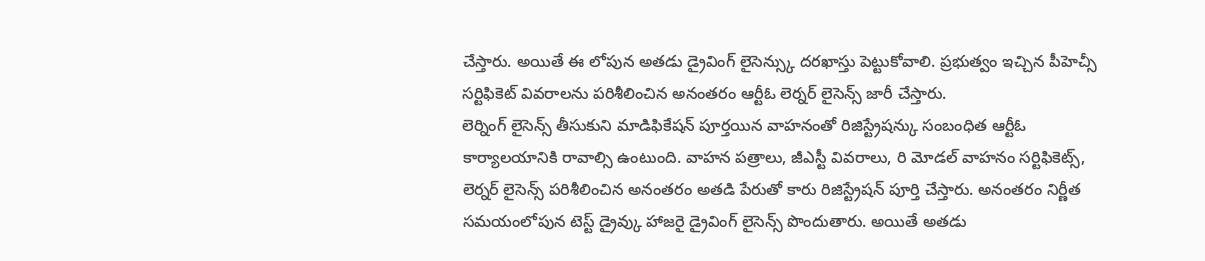చేస్తారు. అయితే ఈ లోపున అతడు డ్రైవింగ్ లైసెన్స్కు దరఖాస్తు పెట్టుకోవాలి. ప్రభుత్వం ఇచ్చిన పీహెచ్సీ సర్టిఫికెట్ వివరాలను పరిశీలించిన అనంతరం ఆర్టీఓ లెర్నర్ లైసెన్స్ జారీ చేస్తారు.
లెర్నింగ్ లైసెన్స్ తీసుకుని మాడిఫికేషన్ పూర్తయిన వాహనంతో రిజిస్ట్రేషన్కు సంబంధిత ఆర్టీఓ కార్యాలయానికి రావాల్సి ఉంటుంది. వాహన పత్రాలు, జీఎస్టీ వివరాలు, రి మోడల్ వాహనం సర్టిఫికెట్స్, లెర్నర్ లైసెన్స్ పరిశీలించిన అనంతరం అతడి పేరుతో కారు రిజిస్ట్రేషన్ పూర్తి చేస్తారు. అనంతరం నిర్ణీత సమయంలోపున టెస్ట్ డ్రైవ్కు హాజరై డ్రైవింగ్ లైసెన్స్ పొందుతారు. అయితే అతడు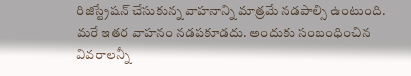రిజిస్ట్రేషన్ చేసుకున్న వాహనాన్ని మాత్రమే నడపాల్సి ఉంటుంది. మరే ఇతర వాహనం నడపకూడదు. అందుకు సంబంధించిన వివరాలన్నీ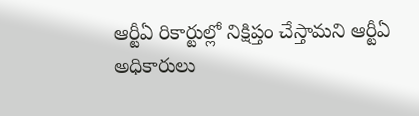ఆర్టీఏ రికార్టుల్లో నిక్షిప్తం చేస్తామని ఆర్టీఏ అధికారులు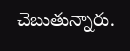చెబుతున్నారు.